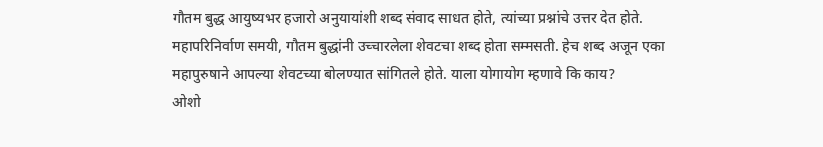गौतम बुद्ध आयुष्यभर हजारो अनुयायांशी शब्द संवाद साधत होते, त्यांच्या प्रश्नांचे उत्तर देत होते. महापरिनिर्वाण समयी, गौतम बुद्धांनी उच्चारलेला शेवटचा शब्द होता सम्मसती. हेच शब्द अजून एका महापुरुषाने आपल्या शेवटच्या बोलण्यात सांगितले होते. याला योगायोग म्हणावे कि काय?
ओशो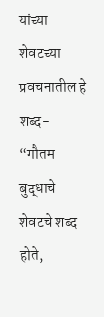यांच्या शेवटच्या प्रवचनातील हे शब्द-
“गौतम बुद्धाचे शेवटचे शब्द होते,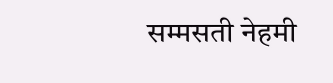सम्मसती नेहमी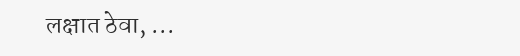लक्षात ठेवा, ...